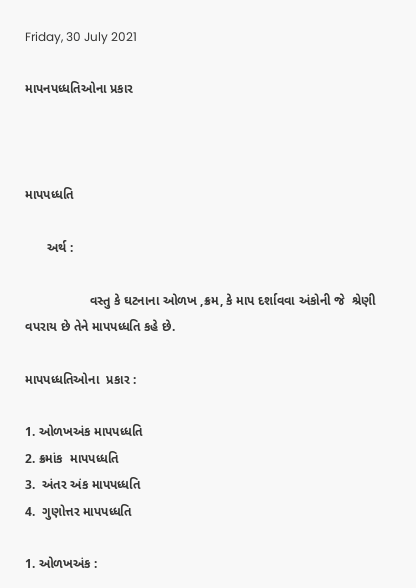Friday, 30 July 2021

માપનપધ્ધતિઓના પ્રકાર



માપપધ્ધતિ

      અર્થ :

                  વસ્તુ કે ઘટનાના ઓળખ ,ક્રમ, કે માપ દર્શાવવા અંકોની જે  શ્રેણી વપરાય છે તેને માપપધ્ધતિ કહે છે.

માપપધ્ધતિઓના  પ્રકાર :

1. ઓળખઅંક માપપધ્ધતિ
2. ક્રમાંક  માપપધ્ધતિ
3.  અંતર અંક માપપધ્ધતિ
4.  ગુણોત્તર માપપધ્ધતિ

1. ઓળખઅંક :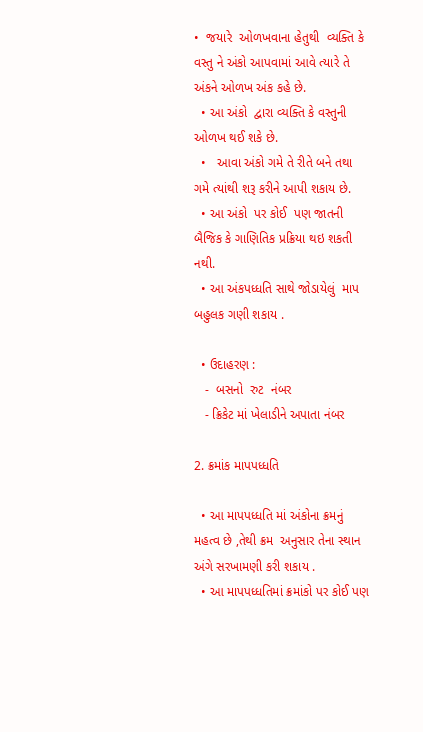•  જયારે  ઓળખવાના હેતુથી  વ્યક્તિ કે વસ્તુ ને અંકો આપવામાં આવે ત્યારે તે અંકને ઓળખ અંક કહે છે.
  • આ અંકો  દ્વારા વ્યક્તિ કે વસ્તુની ઓળખ થઈ શકે છે.
  •   આવા અંકો ગમે તે રીતે બને તથા ગમે ત્યાંથી શરૂ કરીને આપી શકાય છે.
  • આ અંકો  પર કોઈ  પણ જાતની બૈજિક કે ગાણિતિક પ્રક્રિયા થઇ શકતી નથી.
  • આ અંકપધ્ધતિ સાથે જોડાયેલું  માપ બહુલક ગણી શકાય .

  • ઉદાહરણ :
   -  બસનો  રુટ  નંબર
   - ક્રિકેટ માં ખેલાડીને અપાતા નંબર

2. ક્રમાંક માપપધ્ધતિ

  • આ માપપધ્ધતિ માં અંકોના ક્રમનું મહત્વ છે ,તેથી ક્રમ  અનુસાર તેના સ્થાન અંગે સરખામણી કરી શકાય .
  • આ માપપધ્ધતિમાં ક્રમાંકો પર કોઈ પણ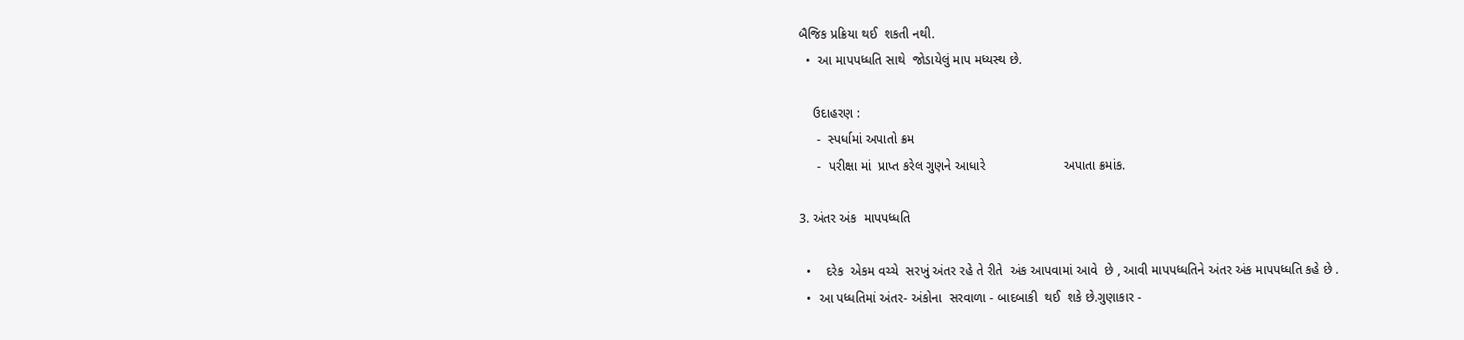બૈજિક પ્રક્રિયા થઈ  શકતી નથી.
  •  આ માપપધ્ધતિ સાથે  જોડાયેલું માપ મધ્યસ્થ છે.

    ઉદાહરણ :
     -  સ્પર્ધામાં અપાતો ક્રમ
     -  પરીક્ષા માં  પ્રાપ્ત કરેલ ગુણને આધારે                      અપાતા ક્રમાંક.

3. અંતર અંક  માપપધ્ધતિ

  •    દરેક  એકમ વચ્ચે  સરખું અંતર રહે તે રીતે  અંક આપવામાં આવે  છે , આવી માપપધ્ધતિને અંતર અંક માપપધ્ધતિ કહે છે .
  •  આ પધ્ધતિમાં અંતર- અંકોના  સરવાળા - બાદબાકી  થઈ  શકે છે.ગુણાકાર -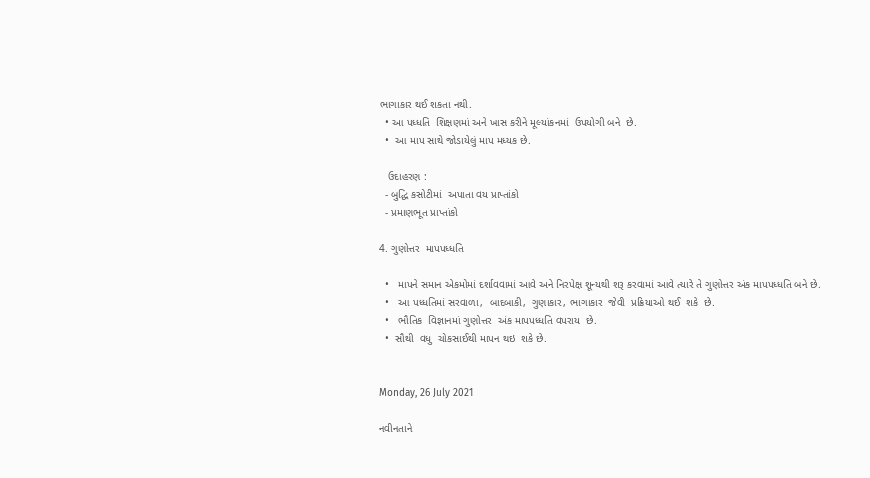ભાગાકાર થઈ શકતા નથી.
  • આ પધ્ધતિ  શિક્ષણમાં અને ખાસ કરીને મૂલ્યાંકનમાં  ઉપયોગી બને  છે.
  •  આ માપ સાથે જોડાયેલું માપ મધ્યક છે.

   ઉદાહરણ :
  - બુદ્ધિ કસોટીમાં  અપાતા વય પ્રાપ્તાંકો
  - પ્રમાણભૂત પ્રાપ્તાંકો

4. ગુણોત્તર  માપપધ્ધતિ

  •   માપને સમાન એકમોમાં દર્શાવવામાં આવે અને નિરપેક્ષ શૂન્યથી શરૂ કરવામાં આવે ત્યારે તે ગુણોત્તર અંક માપપધ્ધતિ બને છે.
  •   આ પધ્ધતિમાં સરવાળા,  બાદબાકી,  ગુણાકાર, ભાગાકાર  જેવી  પ્રક્રિયાઓ થઈ  શકે  છે.
  •   ભૌતિક  વિજ્ઞાનમાં ગુણોત્તર  અંક માપપધ્ધતિ વપરાય  છે.
  •  સૌથી  વધુ  ચોકસાઈથી માપન થઇ  શકે છે.


Monday, 26 July 2021

નવીનતાને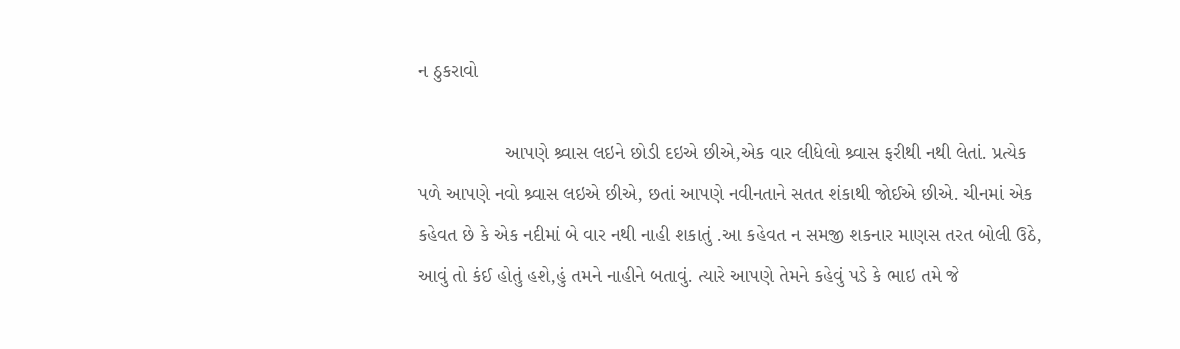ન ઠુકરાવો

                આપણે શ્ર્વાસ લઇને છોડી દઇએ છીએ,એક વાર લીધેલો શ્ર્વાસ ફરીથી નથી લેતાં. પ્રત્યેક પળે આપણે નવો શ્ર્વાસ લઇએ છીએ, છતાં આપણે નવીનતાને સતત શંકાથી જોઈએ છીએ. ચીનમાં એક કહેવત છે કે એક નદીમાં બે વાર નથી નાહી શકાતું .આ કહેવત ન સમજી શકનાર માણસ તરત બોલી ઉઠે, આવું તો કંઈ હોતું હશે,હું તમને નાહીને બતાવું. ત્યારે આપણે તેમને કહેવું પડે કે ભાઇ તમે જે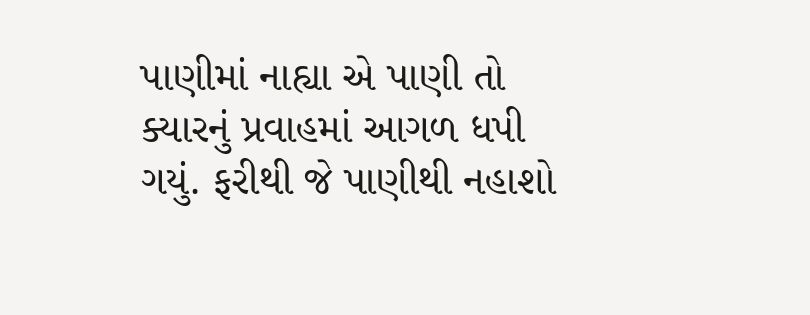પાણીમાં નાહ્યા એ પાણી તો ક્યારનું પ્રવાહમાં આગળ ધપી ગયું. ફરીથી જે પાણીથી નહાશો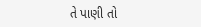તે પાણી તો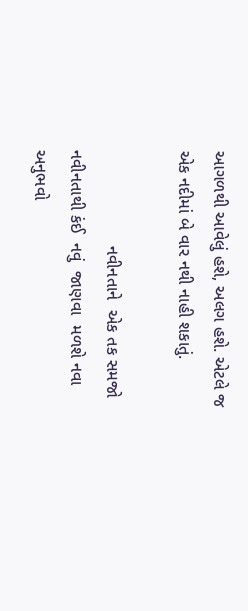આગળથી આવેલું હશે, અલગ હશે. એટલે જ એક નદીમાં બે વાર નથી નાહી શકાતું.

                    નવીનતાને  એક તક સમજો નવીનતાથી કંઈ  નવું  જાણવા  મળશે નવા અનુભવો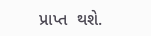પ્રાપ્ત  થશે.